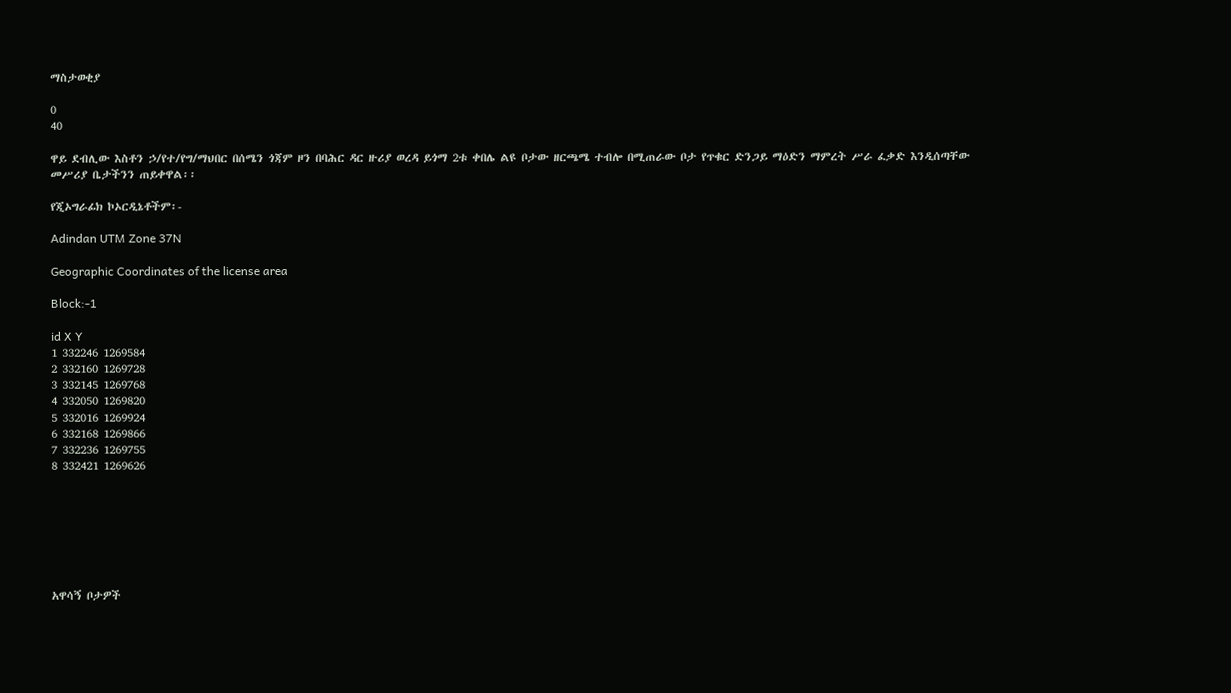ማስታወቂያ

0
40

ዋይ ደብሊው እስቶን ኃ/የተ/የግ/ማህበር በሰሜን ጎጃም ዞን በባሕር ዳር ዙሪያ ወረዳ ይጎማ 2ቱ ቀበሌ ልዩ ቦታው ዘርጫሜ ተብሎ በሚጠራው ቦታ የጥቁር ድንጋይ ማዕድን ማምረት ሥራ ፈቃድ እንዲሰጣቸው መሥሪያ ቤታችንን ጠይቀዋል፡፡

የጂኦግራፊክ ኮኦርዲኔቶችም፡-

Adindan UTM Zone 37N

Geographic Coordinates of the license area

Block:-1

id X Y
1 332246 1269584
2 332160 1269728
3 332145 1269768
4 332050 1269820
5 332016 1269924
6 332168 1269866
7 332236 1269755
8 332421 1269626







አዋሳኝ ቦታዎች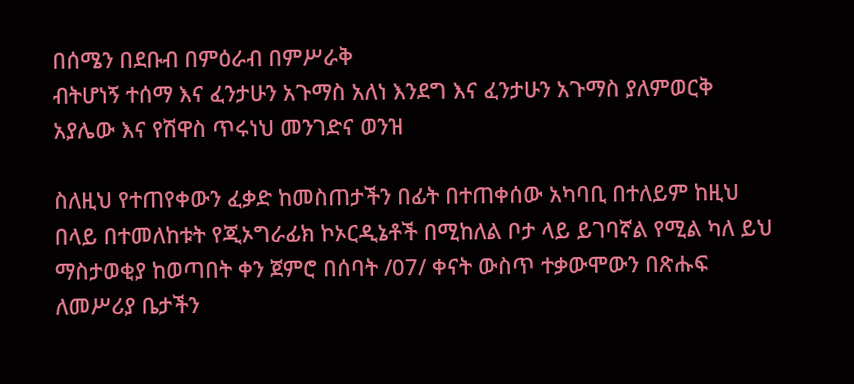በሰሜን በደቡብ በምዕራብ በምሥራቅ
ብትሆነኝ ተሰማ እና ፈንታሁን አጉማስ አለነ እንደግ እና ፈንታሁን አጉማስ ያለምወርቅ አያሌው እና የሽዋስ ጥሩነህ መንገድና ወንዝ

ስለዚህ የተጠየቀውን ፈቃድ ከመስጠታችን በፊት በተጠቀሰው አካባቢ በተለይም ከዚህ በላይ በተመለከቱት የጂኦግራፊክ ኮኦርዲኔቶች በሚከለል ቦታ ላይ ይገባኛል የሚል ካለ ይህ ማስታወቂያ ከወጣበት ቀን ጀምሮ በሰባት /07/ ቀናት ውስጥ ተቃውሞውን በጽሑፍ ለመሥሪያ ቤታችን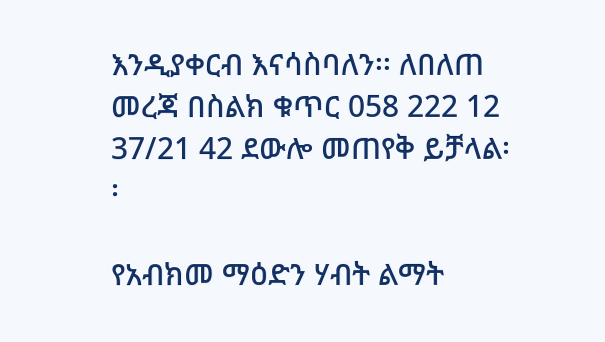እንዲያቀርብ እናሳስባለን፡፡ ለበለጠ መረጃ በስልክ ቁጥር 058 222 12 37/21 42 ደውሎ መጠየቅ ይቻላል፡፡

የአብክመ ማዕድን ሃብት ልማት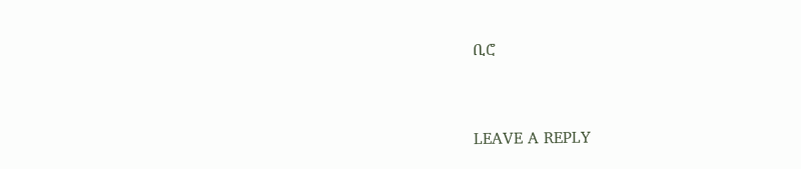ቢሮ



LEAVE A REPLY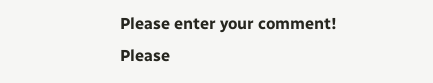Please enter your comment!
Please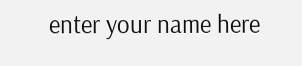enter your name here